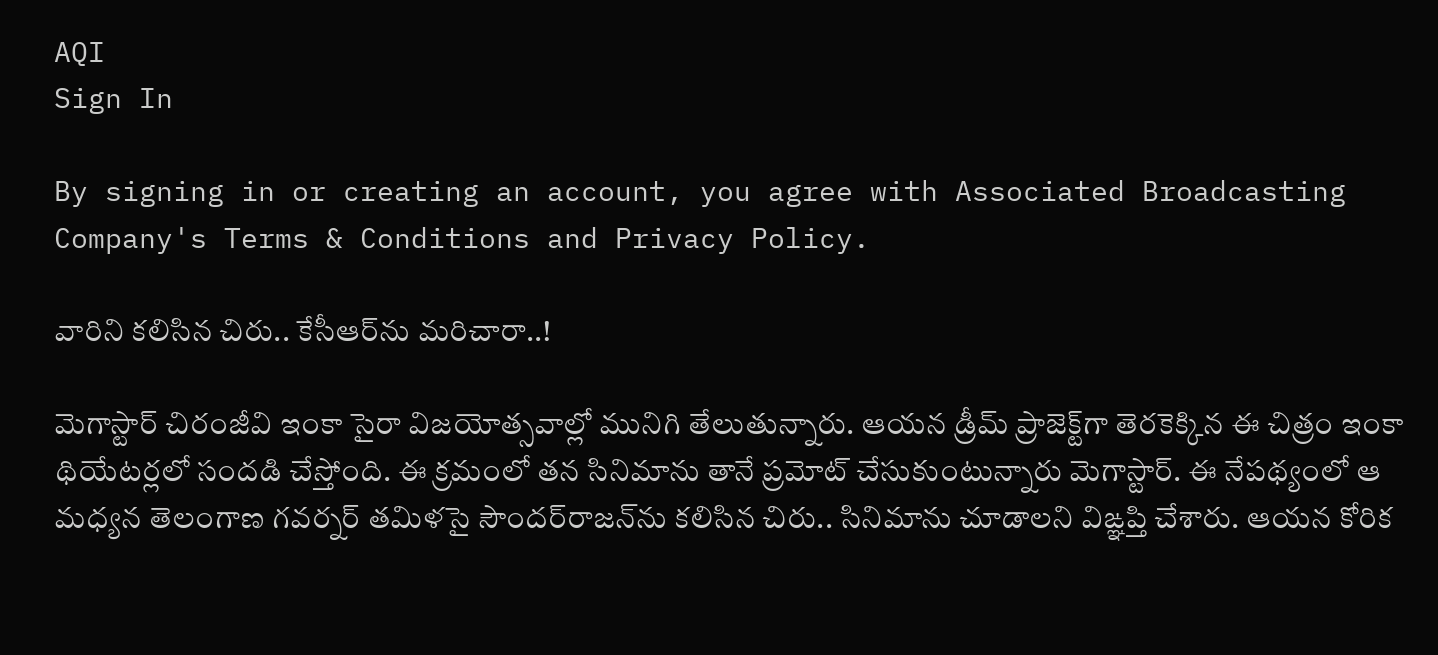AQI
Sign In

By signing in or creating an account, you agree with Associated Broadcasting Company's Terms & Conditions and Privacy Policy.

వారిని కలిసిన చిరు.. కేసీఆర్‌ను మరిచారా..!

మెగాస్టార్ చిరంజీవి ఇంకా సైరా విజయోత్సవాల్లో మునిగి తేలుతున్నారు. ఆయన డ్రీమ్ ప్రాజెక్ట్‌గా తెరకెక్కిన ఈ చిత్రం ఇంకా థియేటర్లలో సందడి చేస్తోంది. ఈ క్రమంలో తన సినిమాను తానే ప్రమోట్ చేసుకుంటున్నారు మెగాస్టార్. ఈ నేపథ్యంలో ఆ మధ్యన తెలంగాణ గవర్నర్ తమిళసై సౌందర్‌రాజన్‌ను కలిసిన చిరు.. సినిమాను చూడాలని విఙ్ఞప్తి చేశారు. ఆయన కోరిక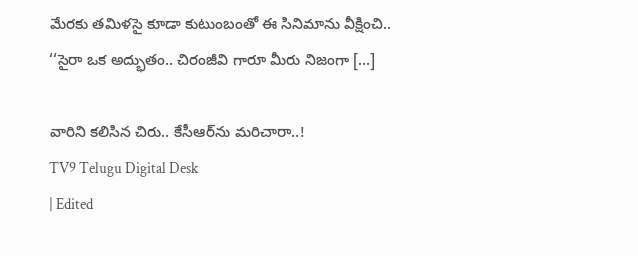మేరకు తమిళసై కూడా కుటుంబంతో ఈ సినిమాను వీక్షించి.. ‘‘సైరా ఒక అద్భుతం.. చిరంజీవి గారూ మీరు నిజంగా […]

వారిని కలిసిన చిరు.. కేసీఆర్‌ను మరిచారా..!
TV9 Telugu Digital Desk
| Edited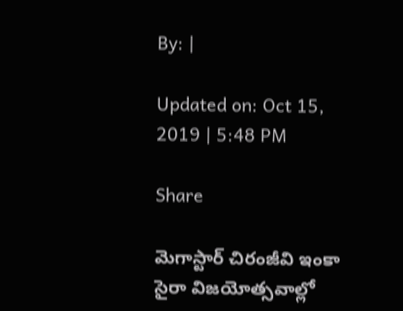By: |

Updated on: Oct 15, 2019 | 5:48 PM

Share

మెగాస్టార్ చిరంజీవి ఇంకా సైరా విజయోత్సవాల్లో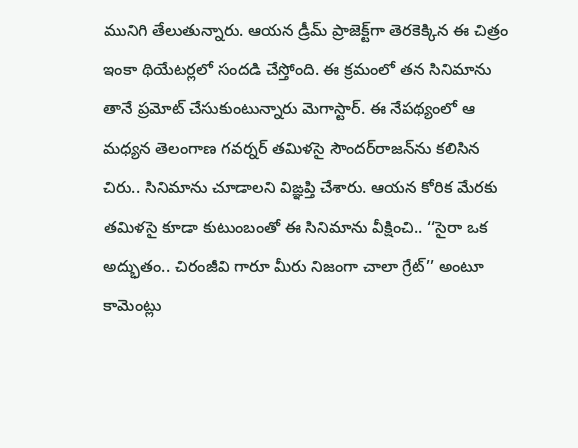మునిగి తేలుతున్నారు. ఆయన డ్రీమ్ ప్రాజెక్ట్‌గా తెరకెక్కిన ఈ చిత్రం ఇంకా థియేటర్లలో సందడి చేస్తోంది. ఈ క్రమంలో తన సినిమాను తానే ప్రమోట్ చేసుకుంటున్నారు మెగాస్టార్. ఈ నేపథ్యంలో ఆ మధ్యన తెలంగాణ గవర్నర్ తమిళసై సౌందర్‌రాజన్‌ను కలిసిన చిరు.. సినిమాను చూడాలని విఙ్ఞప్తి చేశారు. ఆయన కోరిక మేరకు తమిళసై కూడా కుటుంబంతో ఈ సినిమాను వీక్షించి.. ‘‘సైరా ఒక అద్భుతం.. చిరంజీవి గారూ మీరు నిజంగా చాలా గ్రేట్’’ అంటూ కామెంట్లు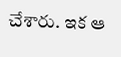చేశారు. ఇక ఆ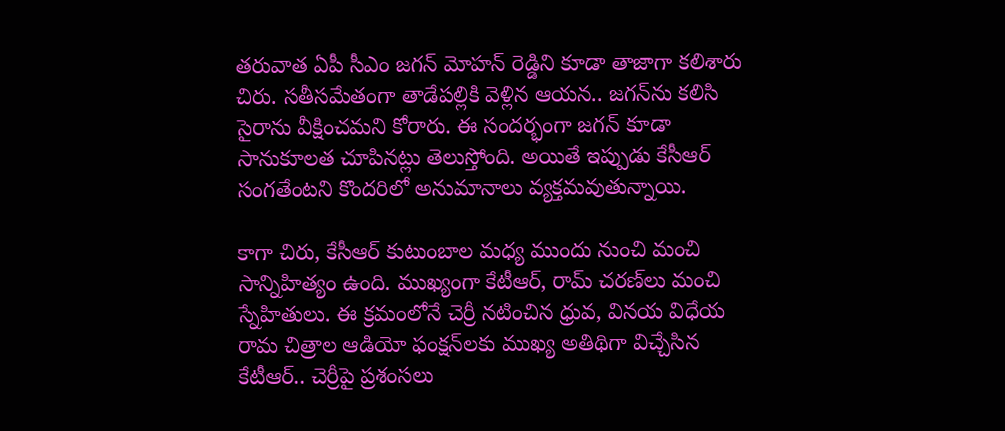తరువాత ఏపీ సీఎం జగన్ మోహన్ రెడ్డిని కూడా తాజాగా కలిశారు చిరు. సతీసమేతంగా తాడేపల్లికి వెళ్లిన ఆయన.. జగన్‌ను కలిసి సైరాను వీక్షించమని కోరారు. ఈ సందర్భంగా జగన్ కూడా సానుకూలత చూపినట్లు తెలుస్తోంది. అయితే ఇప్పుడు కేసీఆర్ సంగతేంటని కొందరిలో అనుమానాలు వ్యక్తమవుతున్నాయి.

కాగా చిరు, కేసీఆర్ కుటుంబాల మధ్య ముందు నుంచి మంచి సాన్నిహిత్యం ఉంది. ముఖ్యంగా కేటీఆర్, రామ్ చరణ్‌లు మంచి స్నేహితులు. ఈ క్రమంలోనే చెర్రీ నటించిన ధ్రువ, వినయ విధేయ రామ చిత్రాల ఆడియో ఫంక్షన్‌లకు ముఖ్య అతిథిగా విచ్చేసిన కేటీఆర్.. చెర్రీపై ప్రశంసలు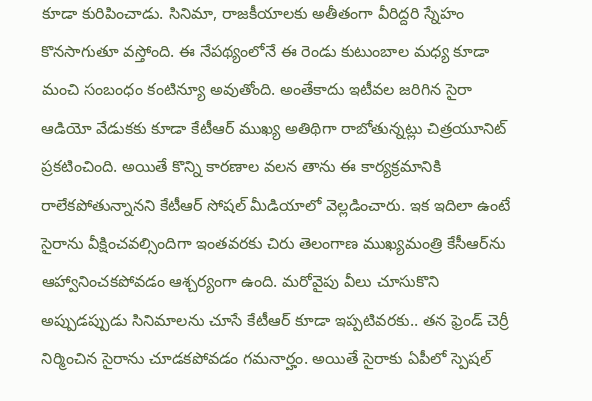కూడా కురిపించాడు. సినిమా, రాజకీయాలకు అతీతంగా వీరిద్దరి స్నేహం కొనసాగుతూ వస్తోంది. ఈ నేపథ్యంలోనే ఈ రెండు కుటుంబాల మధ్య కూడా మంచి సంబంధం కంటిన్యూ అవుతోంది. అంతేకాదు ఇటీవల జరిగిన సైరా ఆడియో వేడుకకు కూడా కేటీఆర్‌ ముఖ్య అతిథిగా రాబోతున్నట్లు చిత్రయూనిట్ ప్రకటించింది. అయితే కొన్ని కారణాల వలన తాను ఈ కార్యక్రమానికి రాలేకపోతున్నానని కేటీఆర్ సోషల్ మీడియాలో వెల్లడించారు. ఇక ఇదిలా ఉంటే సైరాను వీక్షించవల్సిందిగా ఇంతవరకు చిరు తెలంగాణ ముఖ్యమంత్రి కేసీఆర్‌ను ఆహ్వానించకపోవడం ఆశ్చర్యంగా ఉంది. మరోవైపు వీలు చూసుకొని అప్పుడప్పుడు సినిమాలను చూసే కేటీఆర్ కూడా ఇప్పటివరకు.. తన ఫ్రెండ్ చెర్రీ నిర్మించిన సైరాను చూడకపోవడం గమనార్హం. అయితే సైరాకు ఏపీలో స్పెషల్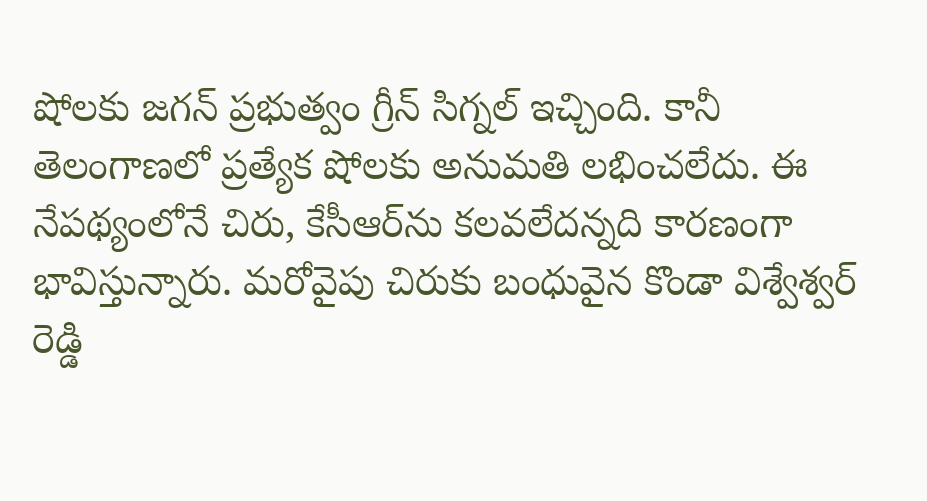షోలకు జగన్ ప్రభుత్వం గ్రీన్ సిగ్నల్ ఇచ్చింది. కానీ తెలంగాణలో ప్రత్యేక షోలకు అనుమతి లభించలేదు. ఈ నేపథ్యంలోనే చిరు, కేసీఆర్‌ను కలవలేదన్నది కారణంగా భావిస్తున్నారు. మరోవైపు చిరుకు బంధువైన కొండా విశ్వేశ్వర్ రెడ్డి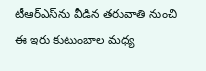టీఆర్‌ఎస్‌ను వీడిన తరువాతి నుంచి ఈ ఇరు కుటుంబాల మధ్య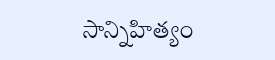సాన్నిహిత్యం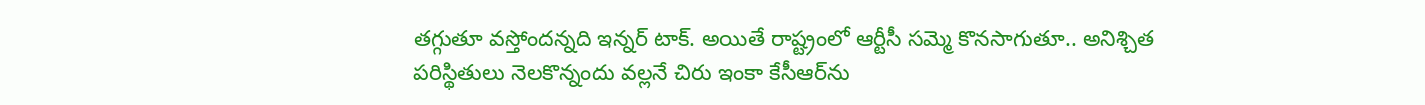తగ్గుతూ వస్తోందన్నది ఇన్నర్ టాక్. అయితే రాష్ట్రంలో ఆర్టీసీ సమ్మె కొనసాగుతూ.. అనిశ్చిత పరిస్థితులు నెలకొన్నందు వల్లనే చిరు ఇంకా కేసీఆర్‌ను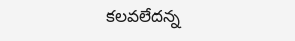కలవలేదన్న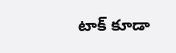టాక్ కూడా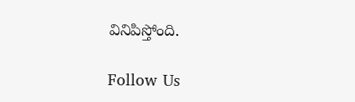వినిపిస్తోంది.

Follow Us